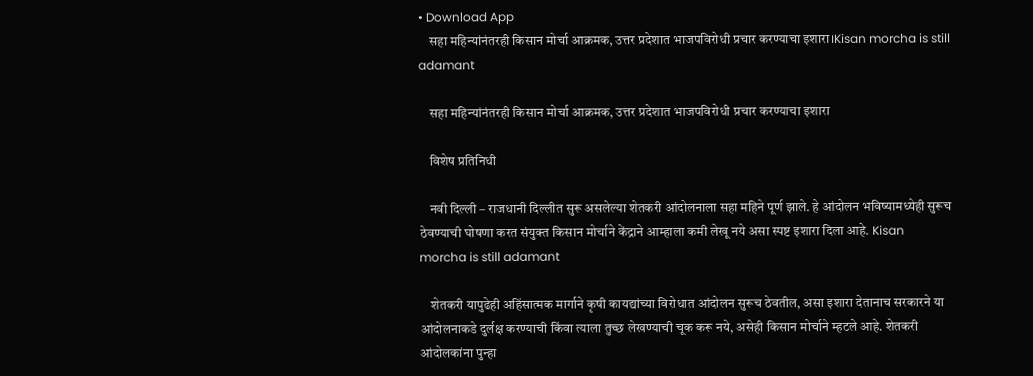• Download App
    सहा महिन्यांनंतरही किसान मोर्चा आक्रमक, उत्तर प्रदेशात भाजपविरोधी प्रचार करण्याचा इशारा।Kisan morcha is still adamant

    सहा महिन्यांनंतरही किसान मोर्चा आक्रमक, उत्तर प्रदेशात भाजपविरोधी प्रचार करण्याचा इशारा

    विशेष प्रतिनिधी

    नवी दिल्ली – राजधानी दिल्लीत सुरू असलेल्या शेतकरी आंदोलनाला सहा महिने पूर्ण झाले. हे आंदोलन भविष्यामध्येही सुरूच ठेवण्याची घोषणा करत संयुक्त किसान मोर्चाने केंद्राने आम्हाला कमी लेखू नये असा स्पष्ट इशारा दिला आहे. Kisan morcha is still adamant

    शेतकरी यापुढेही अहिंसात्मक मार्गाने कृषी कायद्यांच्या विरोधात आंदोलन सुरूच ठेवतील, असा इशारा देतानाच सरकारने या आंदोलनाकडे दुर्लक्ष करण्याची किंवा त्याला तुच्छ लेखण्याची चूक करू नये, असेही किसान मोर्चाने म्हटले आहे. शेतकरी आंदोलकांना पुन्हा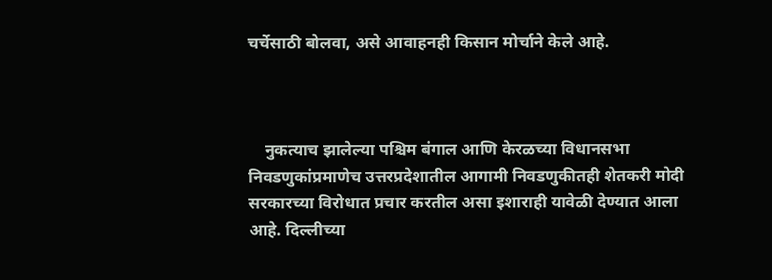चर्चेसाठी बोलवा, असे आवाहनही किसान मोर्चाने केले आहे.



    नुकत्याच झालेल्या पश्चिम बंगाल आणि केरळच्या विधानसभा निवडणुकांप्रमाणेच उत्तरप्रदेशातील आगामी निवडणुकीतही शेतकरी मोदी सरकारच्या विरोधात प्रचार करतील असा इशाराही यावेळी देण्यात आला आहे. दिल्लीच्या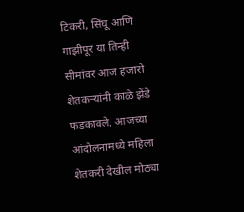टिकरी, सिंघू आणि गाझीपूर या तिन्ही सीमांवर आज हजारो शेतकऱ्यांनी काळे झेंडे फडकावले. आजच्या आंदोलनामध्ये महिला शेतकरी देखील मोठ्या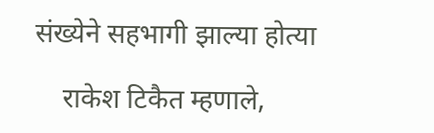संख्येने सहभागी झाल्या होत्या

    राकेश टिकैत म्हणाले,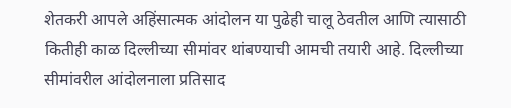शेतकरी आपले अहिंसात्मक आंदोलन या पुढेही चालू ठेवतील आणि त्यासाठी कितीही काळ दिल्लीच्या सीमांवर थांबण्याची आमची तयारी आहे. दिल्लीच्या सीमांवरील आंदोलनाला प्रतिसाद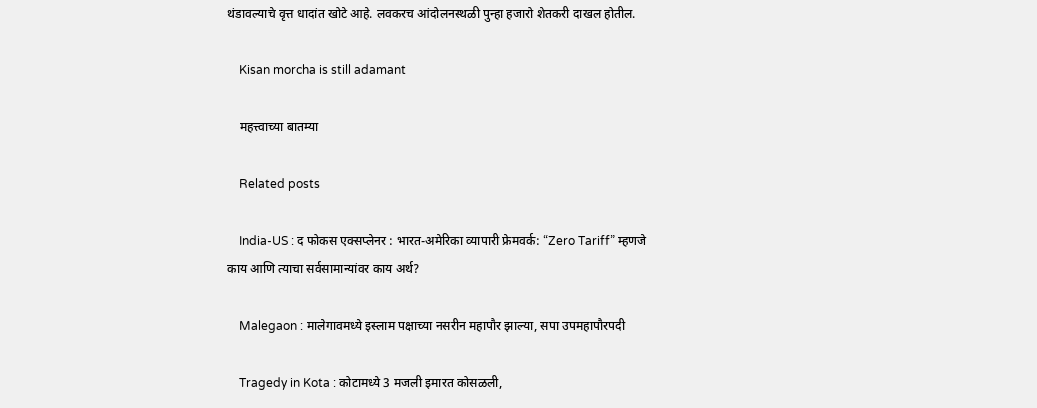थंडावल्याचे वृत्त धादांत खोटे आहे. लवकरच आंदोलनस्थळी पुन्हा हजारो शेतकरी दाखल होतील.

    Kisan morcha is still adamant

    महत्त्वाच्या बातम्या

    Related posts

    India-US : द फोकस एक्सप्लेनर : भारत-अमेरिका व्यापारी फ्रेमवर्क: “Zero Tariff” म्हणजे काय आणि त्याचा सर्वसामान्यांवर काय अर्थ?

    Malegaon : मालेगावमध्ये इस्लाम पक्षाच्या नसरीन महापौर झाल्या, सपा उपमहापौरपदी

    Tragedy in Kota : कोटामध्ये 3 मजली इमारत कोसळली,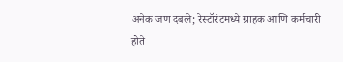अनेक जण दबले; रेस्टॉरंटमध्ये ग्राहक आणि कर्मचारी होते